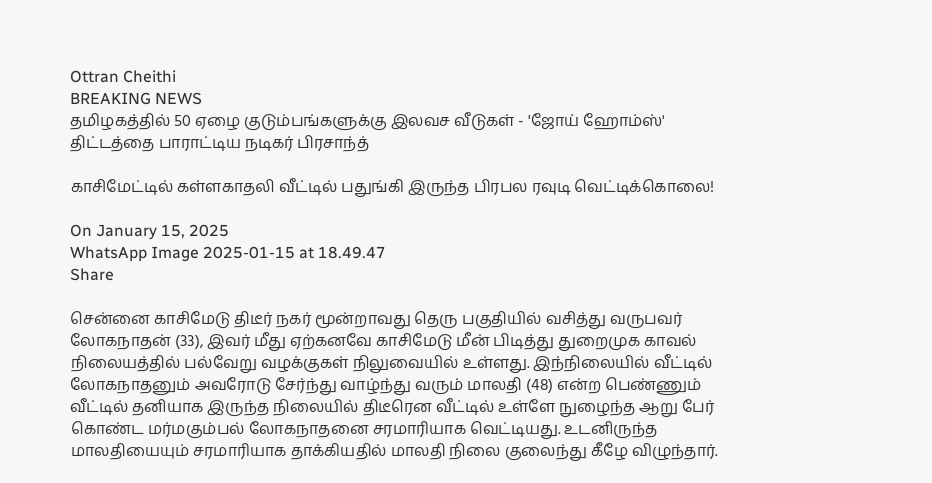Ottran Cheithi
BREAKING NEWS
தமிழகத்தில் 50 ஏழை குடும்பங்களுக்கு இலவச வீடுகள் - 'ஜோய் ஹோம்ஸ்' திட்டத்தை பாராட்டிய நடிகர் பிரசாந்த்

காசிமேட்டில் கள்ளகாதலி வீட்டில் பதுங்கி இருந்த பிரபல ரவுடி வெட்டிக்கொலை!

On January 15, 2025
WhatsApp Image 2025-01-15 at 18.49.47
Share

சென்னை காசிமேடு திடீர் நகர் மூன்றாவது தெரு பகுதியில் வசித்து வருபவர் லோகநாதன் (33), இவர் மீது ஏற்கனவே காசிமேடு மீன் பிடித்து துறைமுக காவல் நிலையத்தில் பல்வேறு வழக்குகள் நிலுவையில் உள்ளது. இந்நிலையில் வீட்டில் லோகநாதனும் அவரோடு சேர்ந்து வாழ்ந்து வரும் மாலதி (48) என்ற பெண்ணும் வீட்டில் தனியாக இருந்த நிலையில் திடீரென வீட்டில் உள்ளே நுழைந்த ஆறு பேர் கொண்ட மர்மகும்பல் லோகநாதனை சரமாரியாக வெட்டியது. உடனிருந்த மாலதியையும் சரமாரியாக தாக்கியதில் மாலதி நிலை குலைந்து கீழே விழுந்தார்.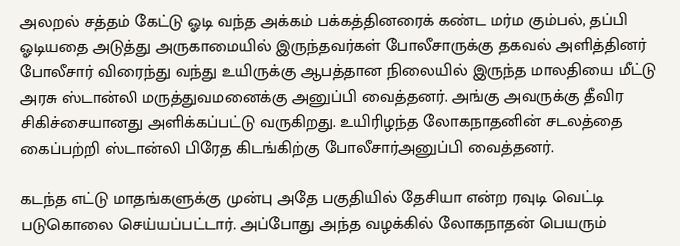அலறல் சத்தம் கேட்டு ஓடி வந்த அக்கம் பக்கத்தினரைக் கண்ட மர்ம கும்பல், தப்பி ஓடியதை அடுத்து அருகாமையில் இருந்தவர்கள் போலீசாருக்கு தகவல் அளித்தினர் போலீசார் விரைந்து வந்து உயிருக்கு ஆபத்தான நிலையில் இருந்த மாலதியை மீட்டு அரசு ஸ்டான்லி மருத்துவமனைக்கு அனுப்பி வைத்தனர். அங்கு அவருக்கு தீவிர சிகிச்சையானது அளிக்கப்பட்டு வருகிறது. உயிரிழந்த லோகநாதனின் சடலத்தை கைப்பற்றி ஸ்டான்லி பிரேத கிடங்கிற்கு போலீசார்அனுப்பி வைத்தனர்.

கடந்த எட்டு மாதங்களுக்கு முன்பு அதே பகுதியில் தேசியா என்ற ரவுடி வெட்டி படுகொலை செய்யப்பட்டார். அப்போது அந்த வழக்கில் லோகநாதன் பெயரும்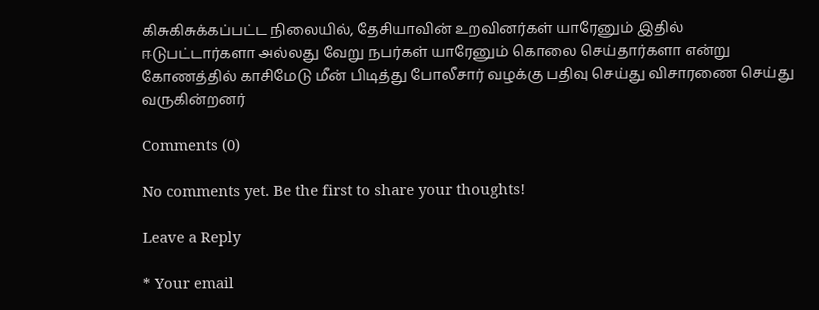கிசுகிசுக்கப்பட்ட நிலையில், தேசியாவின் உறவினர்கள் யாரேனும் இதில் ஈடுபட்டார்களா அல்லது வேறு நபர்கள் யாரேனும் கொலை செய்தார்களா என்று கோணத்தில் காசிமேடு மீன் பிடித்து போலீசார் வழக்கு பதிவு செய்து விசாரணை செய்து வருகின்றனர்

Comments (0)

No comments yet. Be the first to share your thoughts!

Leave a Reply

* Your email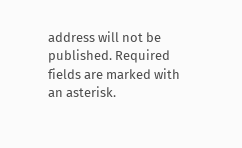address will not be published. Required fields are marked with an asterisk.